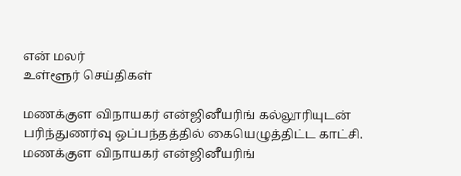என் மலர்
உள்ளூர் செய்திகள்

மணக்குள விநாயகர் என்ஜினீயரிங் கல்லூரியுடன் பரிந்துணர்வு ஒப்பந்தத்தில் கையெழுத்திட்ட காட்சி.
மணக்குள விநாயகர் என்ஜினீயரிங்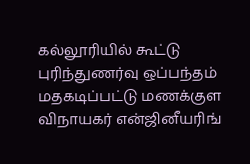கல்லூரியில் கூட்டு புரிந்துணர்வு ஒப்பந்தம்
மதகடிப்பட்டு மணக்குள விநாயகர் என்ஜினீயரிங்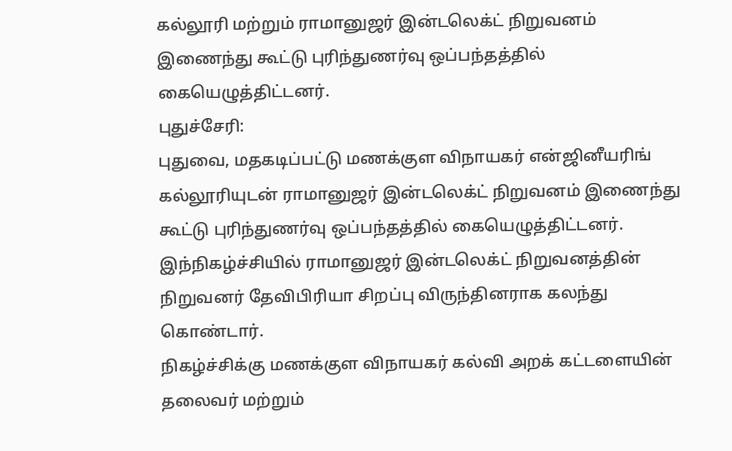கல்லூரி மற்றும் ராமானுஜர் இன்டலெக்ட் நிறுவனம் இணைந்து கூட்டு புரிந்துணர்வு ஒப்பந்தத்தில் கையெழுத்திட்டனர்.
புதுச்சேரி:
புதுவை, மதகடிப்பட்டு மணக்குள விநாயகர் என்ஜினீயரிங் கல்லூரியுடன் ராமானுஜர் இன்டலெக்ட் நிறுவனம் இணைந்து கூட்டு புரிந்துணர்வு ஒப்பந்தத்தில் கையெழுத்திட்டனர்.
இந்நிகழ்ச்சியில் ராமானுஜர் இன்டலெக்ட் நிறுவனத்தின் நிறுவனர் தேவிபிரியா சிறப்பு விருந்தினராக கலந்து கொண்டார்.
நிகழ்ச்சிக்கு மணக்குள விநாயகர் கல்வி அறக் கட்டளையின் தலைவர் மற்றும்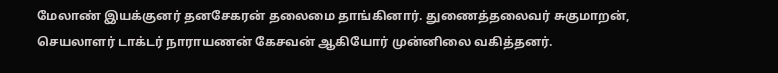மேலாண் இயக்குனர் தனசேகரன் தலைமை தாங்கினார். துணைத்தலைவர் சுகுமாறன், செயலாளர் டாக்டர் நாராயணன் கேசவன் ஆகியோர் முன்னிலை வகித்தனர்.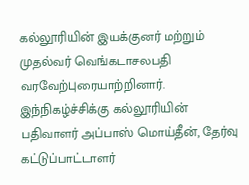கல்லூரியின் இயக்குனர் மற்றும் முதல்வர் வெங்கடாசலபதி வரவேற்புரையாற்றினார்.
இந்நிகழ்ச்சிக்கு கல்லூரியின் பதிவாளர் அப்பாஸ் மொய்தீன், தேர்வு கட்டுப்பாட்டாளர்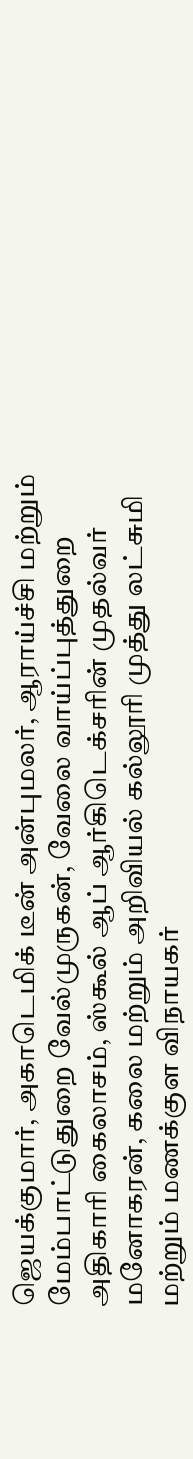ஜெயக்குமார், அகாடெமிக் டீன் அன்புமலர், ஆராய்ச்சி மற்றும் மேம்பாட்டுதுறை வேல்முருகன், வேலை வாய்ப்புத்துறை அதிகாரி கைலாசம், ஸ்கூல் ஆப் ஆர்கிடெக்சரின் முதல்வர் மனோகரன், கலை மற்றும் அறிவியல் கல்லூரி முத்து லட்சுமி மற்றும் மணக்குள விநாயகர்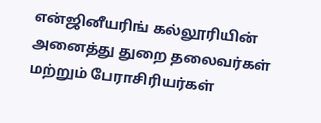என்ஜினீயரிங் கல்லூரியின் அனைத்து துறை தலைவர்கள் மற்றும் பேராசிரியர்கள்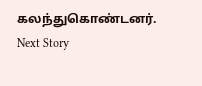கலந்துகொண்டனர்.
Next Story